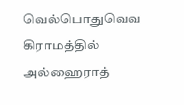வெல்பொதுவெவ  கிராமத்தில் அல்ஹைராத்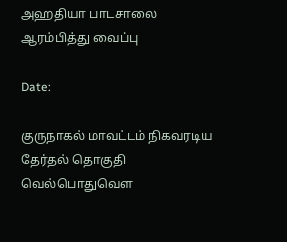அஹதியா பாடசாலை ஆரம்பித்து வைப்பு

Date:

குருநாகல் மாவட்டம் நிகவரடிய தேர்தல் தொகுதி வெல்பொதுவௌ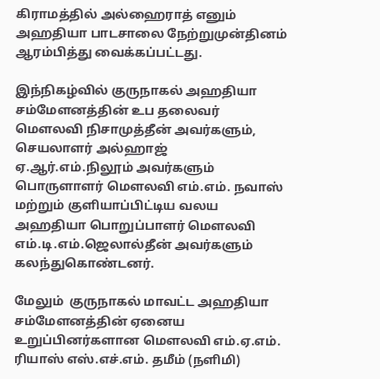கிராமத்தில் அல்ஹைராத் எனும் அஹதியா பாடசாலை நேற்றுமுன்தினம் ஆரம்பித்து வைக்கப்பட்டது.

இந்நிகழ்வில் குருநாகல் அஹதியா சம்மேளனத்தின் உப தலைவர் மௌலவி நிசாமுத்தீன் அவர்களும், செயலாளர் அல்ஹாஜ் ஏ.ஆர்.எம்.நிலூம் அவர்களும் பொருளாளர் மௌலவி எம்.எம். நவாஸ் மற்றும் குளியாப்பிட்டிய வலய அஹதியா பொறுப்பாளர் மௌலவி எம்.டி.எம்.ஜெலால்தீன் அவர்களும் கலந்துகொண்டனர்.

மேலும்  குருநாகல் மாவட்ட அஹதியா சம்மேளனத்தின் ஏனைய உறுப்பினர்களான மௌலவி எம்.ஏ.எம். ரியாஸ் எஸ்.எச்.எம். தமீம் (நளிமி)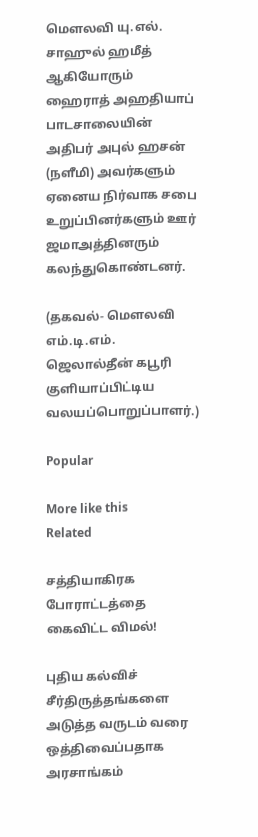மௌலவி யு.எல். சாஹுல் ஹமீத் ஆகியோரும் ஹைராத் அஹதியாப் பாடசாலையின் அதிபர் அபுல் ஹசன் (நளீமி) அவர்களும் ஏனைய நிர்வாக சபை உறுப்பினர்களும் ஊர் ஜமாஅத்தினரும் கலந்துகொண்டனர்.

(தகவல்- மௌலவி எம்.டி.எம். ஜெலால்தீன் கபூரி குளியாப்பிட்டிய வலயப்பொறுப்பாளர்.)

Popular

More like this
Related

சத்தியாகிரக போராட்டத்தை கைவிட்ட விமல்!

புதிய கல்விச் சீர்திருத்தங்களை அடுத்த வருடம் வரை ஒத்திவைப்பதாக அரசாங்கம்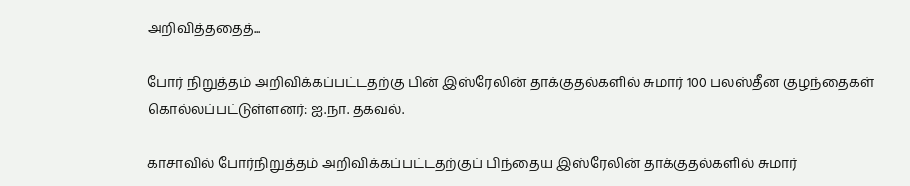அறிவித்ததைத்...

போர் நிறுத்தம் அறிவிக்கப்பட்டதற்கு பின் இஸ்ரேலின் தாக்குதல்களில் சுமார் 100 பலஸ்தீன குழந்தைகள் கொல்லப்பட்டுள்ளனர்: ஐ.நா. தகவல்.

காசாவில் போர்நிறுத்தம் அறிவிக்கப்பட்டதற்குப் பிந்தைய இஸ்ரேலின் தாக்குதல்களில் சுமார்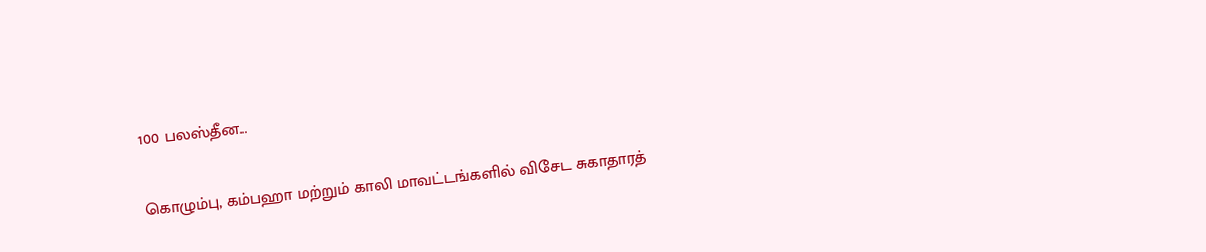100 பலஸ்தீன...

கொழும்பு, கம்பஹா மற்றும் காலி மாவட்டங்களில் விசேட சுகாதாரத்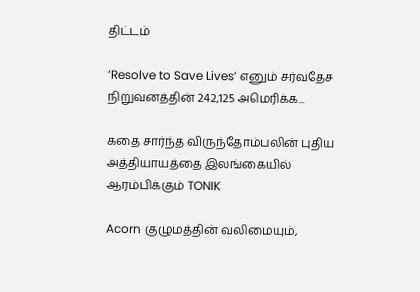திட்டம்

‘Resolve to Save Lives’ எனும் சர்வதேச நிறுவனத்தின் 242,125 அமெரிக்க...

கதை சார்ந்த விருந்தோம்பலின் புதிய அத்தியாயத்தை இலங்கையில் ஆரம்பிக்கும் TONIK

Acorn குழுமத்தின் வலிமையும்,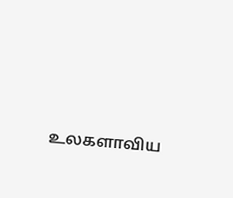உலகளாவிய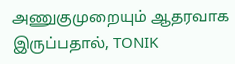அணுகுமுறையும் ஆதரவாக இருப்பதால், TONIK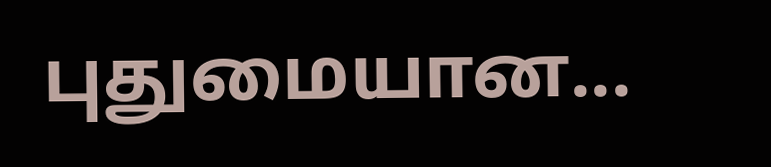புதுமையான...